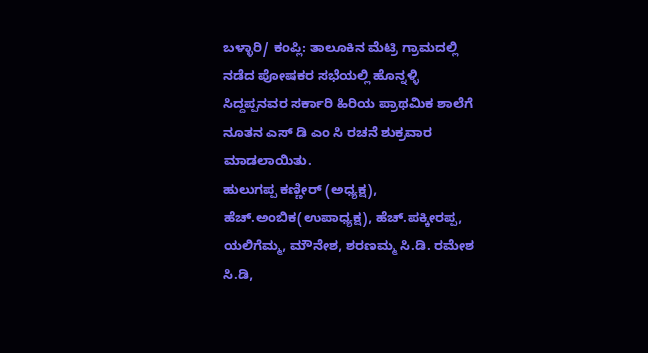ಬಳ್ಳಾರಿ/ ಕಂಪ್ಲಿ: ತಾಲೂಕಿನ ಮೆಟ್ರಿ ಗ್ರಾಮದಲ್ಲಿ ನಡೆದ ಪೋಷಕರ ಸಭೆಯಲ್ಲಿ ಹೊನ್ನಳ್ಳಿ ಸಿದ್ದಪ್ಪನವರ ಸರ್ಕಾರಿ ಹಿರಿಯ ಪ್ರಾಥಮಿಕ ಶಾಲೆಗೆ ನೂತನ ಎಸ್ ಡಿ ಎಂ ಸಿ ರಚನೆ ಶುಕ್ರವಾರ ಮಾಡಲಾಯಿತು.
ಹುಲುಗಪ್ಪ ಕಣ್ಣೀರ್ (ಅಧ್ಯಕ್ಷ), ಹೆಚ್.ಅಂಬಿಕ(ಉಪಾಧ್ಯಕ್ಷ), ಹೆಚ್.ಪಕ್ಕೀರಪ್ಪ, ಯಲಿಗೆಮ್ಮ, ಮೌನೇಶ, ಶರಣಮ್ಮ ಸಿ.ಡಿ. ರಮೇಶ ಸಿ.ಡಿ,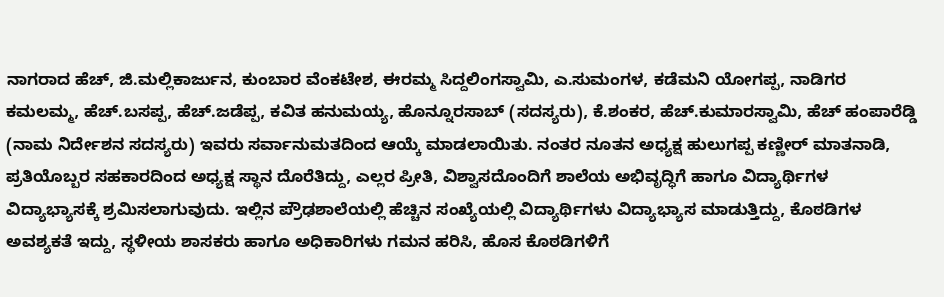ನಾಗರಾದ ಹೆಚ್, ಜಿ.ಮಲ್ಲಿಕಾರ್ಜುನ, ಕುಂಬಾರ ವೆಂಕಟೇಶ, ಈರಮ್ಮ ಸಿದ್ದಲಿಂಗಸ್ವಾಮಿ, ಎ.ಸುಮಂಗಳ, ಕಡೆಮನಿ ಯೋಗಪ್ಪ, ನಾಡಿಗರ ಕಮಲಮ್ಮ, ಹೆಚ್.ಬಸಪ್ಪ, ಹೆಚ್.ಜಡೆಪ್ಪ, ಕವಿತ ಹನುಮಯ್ಯ, ಹೊನ್ನೂರಸಾಬ್ (ಸದಸ್ಯರು), ಕೆ.ಶಂಕರ, ಹೆಚ್.ಕುಮಾರಸ್ವಾಮಿ, ಹೆಚ್ ಹಂಪಾರೆಡ್ಡಿ (ನಾಮ ನಿರ್ದೇಶನ ಸದಸ್ಯರು) ಇವರು ಸರ್ವಾನುಮತದಿಂದ ಆಯ್ಕೆ ಮಾಡಲಾಯಿತು. ನಂತರ ನೂತನ ಅಧ್ಯಕ್ಷ ಹುಲುಗಪ್ಪ ಕಣ್ಣೀರ್ ಮಾತನಾಡಿ, ಪ್ರತಿಯೊಬ್ಬರ ಸಹಕಾರದಿಂದ ಅಧ್ಯಕ್ಷ ಸ್ಥಾನ ದೊರೆತಿದ್ದು, ಎಲ್ಲರ ಪ್ರೀತಿ, ವಿಶ್ವಾಸದೊಂದಿಗೆ ಶಾಲೆಯ ಅಭಿವೃದ್ಧಿಗೆ ಹಾಗೂ ವಿದ್ಯಾರ್ಥಿಗಳ ವಿದ್ಯಾಭ್ಯಾಸಕ್ಕೆ ಶ್ರಮಿಸಲಾಗುವುದು. ಇಲ್ಲಿನ ಪ್ರೌಢಶಾಲೆಯಲ್ಲಿ ಹೆಚ್ಚಿನ ಸಂಖ್ಯೆಯಲ್ಲಿ ವಿದ್ಯಾರ್ಥಿಗಳು ವಿದ್ಯಾಭ್ಯಾಸ ಮಾಡುತ್ತಿದ್ದು, ಕೊಠಡಿಗಳ ಅವಶ್ಯಕತೆ ಇದ್ದು, ಸ್ಥಳೀಯ ಶಾಸಕರು ಹಾಗೂ ಅಧಿಕಾರಿಗಳು ಗಮನ ಹರಿಸಿ, ಹೊಸ ಕೊಠಡಿಗಳಿಗೆ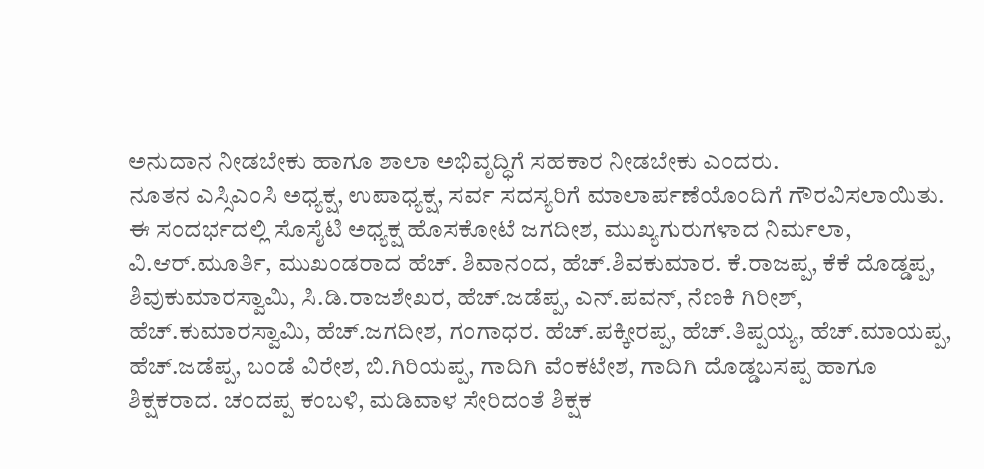ಅನುದಾನ ನೀಡಬೇಕು ಹಾಗೂ ಶಾಲಾ ಅಭಿವೃದ್ಧಿಗೆ ಸಹಕಾರ ನೀಡಬೇಕು ಎಂದರು.
ನೂತನ ಎಸ್ಸಿಎಂಸಿ ಅಧ್ಯಕ್ಷ, ಉಪಾಧ್ಯಕ್ಷ, ಸರ್ವ ಸದಸ್ಯರಿಗೆ ಮಾಲಾರ್ಪಣೆಯೊಂದಿಗೆ ಗೌರವಿಸಲಾಯಿತು.
ಈ ಸಂದರ್ಭದಲ್ಲಿ ಸೊಸೈಟಿ ಅಧ್ಯಕ್ಷ ಹೊಸಕೋಟೆ ಜಗದೀಶ, ಮುಖ್ಯಗುರುಗಳಾದ ನಿರ್ಮಲಾ, ವಿ.ಆರ್.ಮೂರ್ತಿ, ಮುಖಂಡರಾದ ಹೆಚ್. ಶಿವಾನಂದ, ಹೆಚ್.ಶಿವಕುಮಾರ. ಕೆ.ರಾಜಪ್ಪ, ಕೆಕೆ ದೊಡ್ಡಪ್ಪ, ಶಿವುಕುಮಾರಸ್ವಾಮಿ, ಸಿ.ಡಿ.ರಾಜಶೇಖರ, ಹೆಚ್.ಜಡೆಪ್ಪ, ಎನ್.ಪವನ್, ನೆಣಕಿ ಗಿರೀಶ್, ಹೆಚ್.ಕುಮಾರಸ್ವಾಮಿ, ಹೆಚ್.ಜಗದೀಶ, ಗಂಗಾಧರ. ಹೆಚ್.ಪಕ್ಕೀರಪ್ಪ, ಹೆಚ್.ತಿಪ್ಪಯ್ಯ, ಹೆಚ್.ಮಾಯಪ್ಪ, ಹೆಚ್.ಜಡೆಪ್ಪ, ಬಂಡೆ ವಿರೇಶ, ಬಿ.ಗಿರಿಯಪ್ಪ, ಗಾದಿಗಿ ವೆಂಕಟೇಶ, ಗಾದಿಗಿ ದೊಡ್ಡಬಸಪ್ಪ ಹಾಗೂ ಶಿಕ್ಷಕರಾದ. ಚಂದಪ್ಪ ಕಂಬಳಿ, ಮಡಿವಾಳ ಸೇರಿದಂತೆ ಶಿಕ್ಷಕ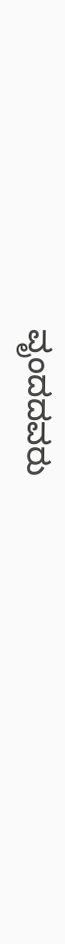ವೃಂದದವರು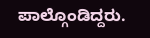ಪಾಲ್ಗೊಂಡಿದ್ದರು.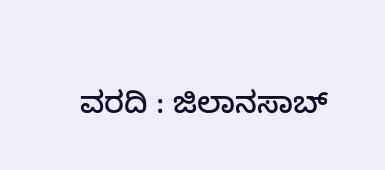ವರದಿ : ಜಿಲಾನಸಾಬ್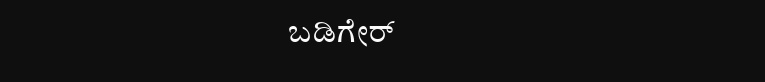ಬಡಿಗೇರ್